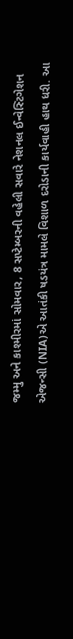જમ્મુ અને કાશ્મીરમાં સોમવાર, 8 સપ્ટેમ્બરની વહેલી સવારે નેશનલ ઈન્વેસ્ટિગેશન એજન્સી (NIA)એ આતંકી ષડયંત્ર મામલે વિશાળ દરોડાની કાર્યવાહી હાથ ધરી. આ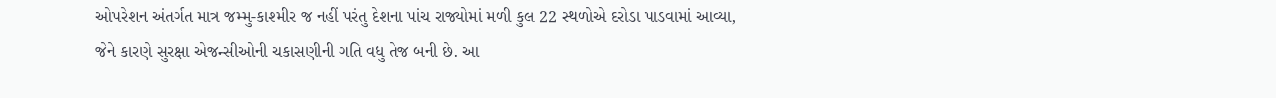ઓપરેશન અંતર્ગત માત્ર જમ્મુ-કાશ્મીર જ નહીં પરંતુ દેશના પાંચ રાજ્યોમાં મળી કુલ 22 સ્થળોએ દરોડા પાડવામાં આવ્યા, જેને કારણે સુરક્ષા એજન્સીઓની ચકાસણીની ગતિ વધુ તેજ બની છે. આ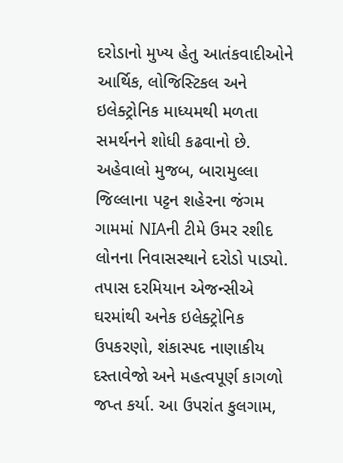દરોડાનો મુખ્ય હેતુ આતંકવાદીઓને આર્થિક, લોજિસ્ટિકલ અને ઇલેક્ટ્રોનિક માધ્યમથી મળતા સમર્થનને શોધી કઢવાનો છે.
અહેવાલો મુજબ, બારામુલ્લા જિલ્લાના પટ્ટન શહેરના જંગમ ગામમાં NIAની ટીમે ઉમર રશીદ લોનના નિવાસસ્થાને દરોડો પાડ્યો. તપાસ દરમિયાન એજન્સીએ ઘરમાંથી અનેક ઇલેક્ટ્રોનિક ઉપકરણો, શંકાસ્પદ નાણાકીય દસ્તાવેજો અને મહત્વપૂર્ણ કાગળો જપ્ત કર્યા. આ ઉપરાંત કુલગામ,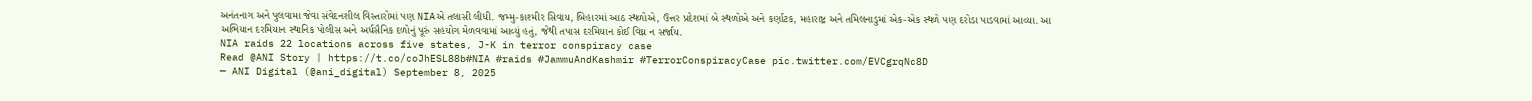અનંતનાગ અને પુલવામા જેવા સંવેદનશીલ વિસ્તારોમાં પણ NIAએ તલાસી લીધી. જમ્મુ-કાશ્મીર સિવાય, બિહારમાં આઠ સ્થળોએ, ઉત્તર પ્રદેશમાં બે સ્થળોએ અને કર્ણાટક, મહારાષ્ટ્ર અને તમિલનાડુમાં એક-એક સ્થળે પણ દરોડા પાડવામાં આવ્યા. આ અભિયાન દરમિયાન સ્થાનિક પોલીસ અને અર્ધસૈનિક દળોનું પૂરું સહયોગ મેળવવામાં આવ્યું હતું, જેથી તપાસ દરમિયાન કોઈ વિઘ્ન ન સર્જાય.
NIA raids 22 locations across five states, J-K in terror conspiracy case
Read @ANI Story | https://t.co/coJhESL88b#NIA #raids #JammuAndKashmir #TerrorConspiracyCase pic.twitter.com/EVCgrqNc8D
— ANI Digital (@ani_digital) September 8, 2025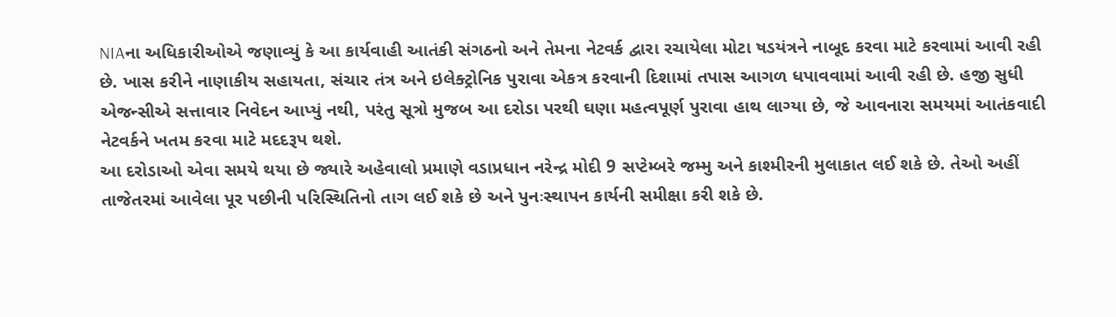NIAના અધિકારીઓએ જણાવ્યું કે આ કાર્યવાહી આતંકી સંગઠનો અને તેમના નેટવર્ક દ્વારા રચાયેલા મોટા ષડયંત્રને નાબૂદ કરવા માટે કરવામાં આવી રહી છે. ખાસ કરીને નાણાકીય સહાયતા, સંચાર તંત્ર અને ઇલેક્ટ્રોનિક પુરાવા એકત્ર કરવાની દિશામાં તપાસ આગળ ધપાવવામાં આવી રહી છે. હજી સુધી એજન્સીએ સત્તાવાર નિવેદન આપ્યું નથી, પરંતુ સૂત્રો મુજબ આ દરોડા પરથી ઘણા મહત્વપૂર્ણ પુરાવા હાથ લાગ્યા છે, જે આવનારા સમયમાં આતંકવાદી નેટવર્કને ખતમ કરવા માટે મદદરૂપ થશે.
આ દરોડાઓ એવા સમયે થયા છે જ્યારે અહેવાલો પ્રમાણે વડાપ્રધાન નરેન્દ્ર મોદી 9 સપ્ટેમ્બરે જમ્મુ અને કાશ્મીરની મુલાકાત લઈ શકે છે. તેઓ અહીં તાજેતરમાં આવેલા પૂર પછીની પરિસ્થિતિનો તાગ લઈ શકે છે અને પુનઃસ્થાપન કાર્યની સમીક્ષા કરી શકે છે.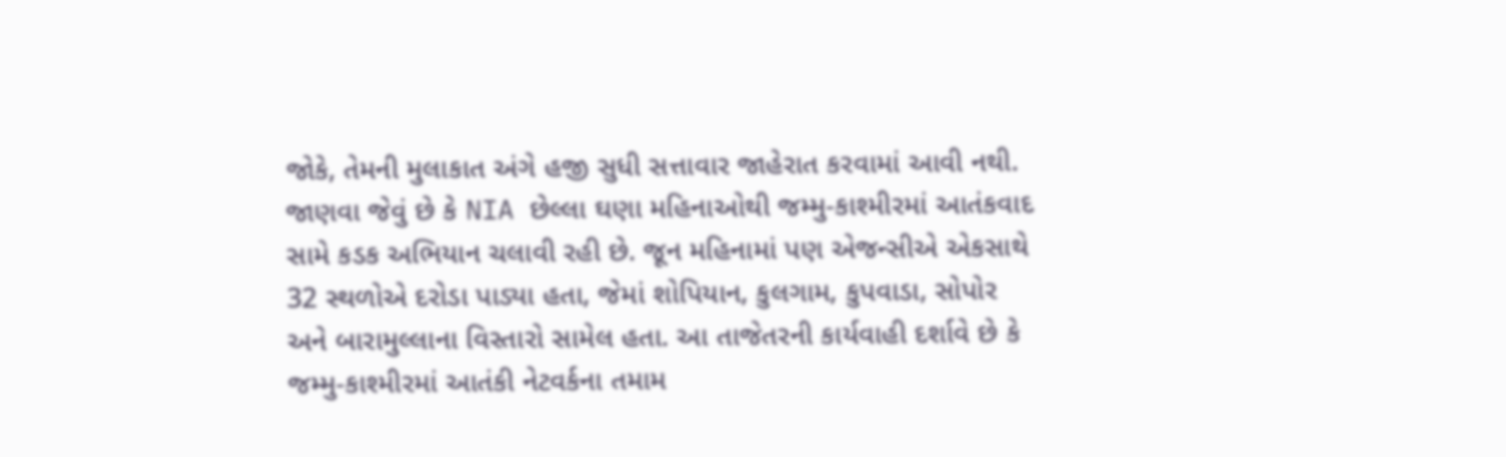જોકે, તેમની મુલાકાત અંગે હજી સુધી સત્તાવાર જાહેરાત કરવામાં આવી નથી.
જાણવા જેવું છે કે NIA છેલ્લા ઘણા મહિનાઓથી જમ્મુ-કાશ્મીરમાં આતંકવાદ સામે કડક અભિયાન ચલાવી રહી છે. જૂન મહિનામાં પણ એજન્સીએ એકસાથે 32 સ્થળોએ દરોડા પાડ્યા હતા, જેમાં શોપિયાન, કુલગામ, કુપવાડા, સોપોર અને બારામુલ્લાના વિસ્તારો સામેલ હતા. આ તાજેતરની કાર્યવાહી દર્શાવે છે કે જમ્મુ-કાશ્મીરમાં આતંકી નેટવર્કના તમામ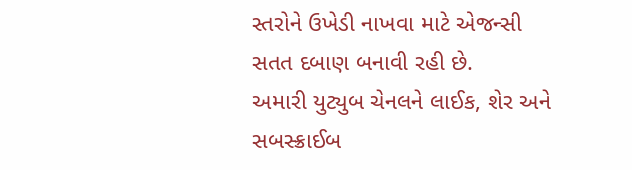સ્તરોને ઉખેડી નાખવા માટે એજન્સી સતત દબાણ બનાવી રહી છે.
અમારી યુટ્યુબ ચેનલને લાઈક, શેર અને સબસ્ક્રાઈબ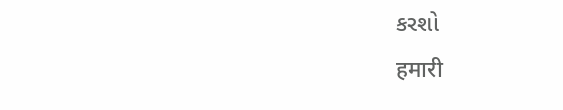કરશો
हमारी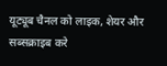यूट्यूब चैनल को लाइक, शेयर और सब्सक्राइब करे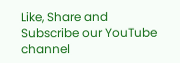Like, Share and Subscribe our YouTube channel